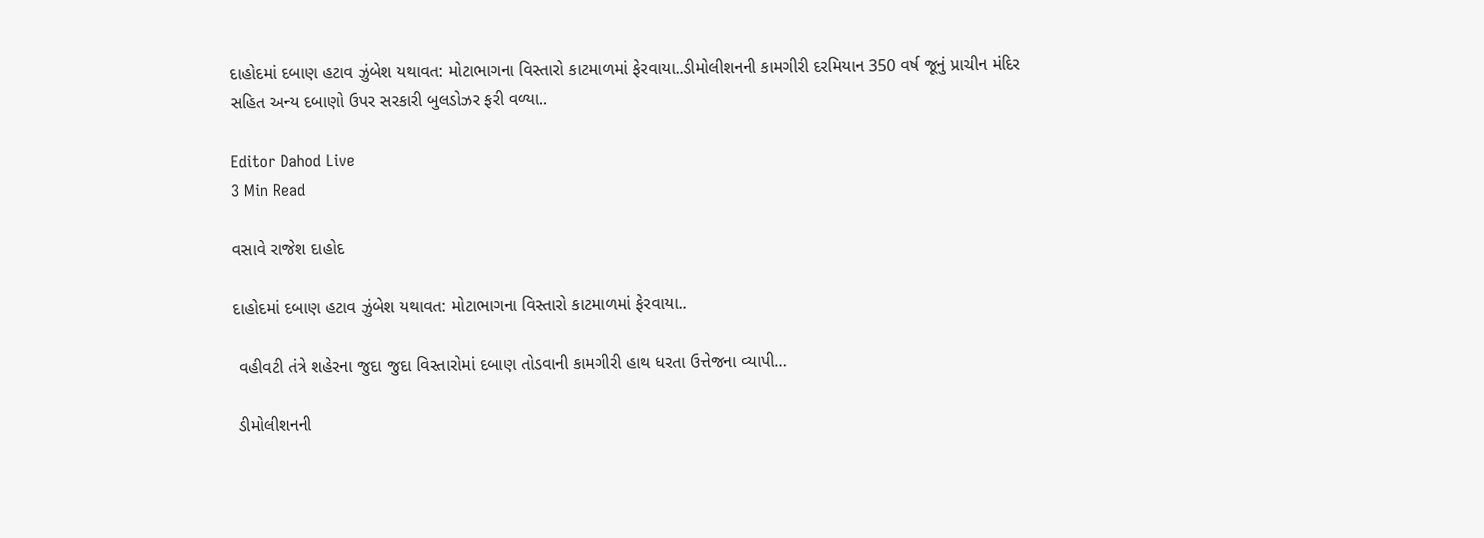દાહોદમાં દબાણ હટાવ ઝુંબેશ યથાવત: મોટાભાગના વિસ્તારો કાટમાળમાં ફેરવાયા..ડીમોલીશનની કામગીરી દરમિયાન 350 વર્ષ જૂનું પ્રાચીન મંદિર સહિત અન્ય દબાણો ઉપર સરકારી બુલડોઝર ફરી વળ્યા..

Editor Dahod Live
3 Min Read

વસાવે રાજેશ દાહોદ

દાહોદમાં દબાણ હટાવ ઝુંબેશ યથાવત: મોટાભાગના વિસ્તારો કાટમાળમાં ફેરવાયા..

 વહીવટી તંત્રે શહેરના જુદા જુદા વિસ્તારોમાં દબાણ તોડવાની કામગીરી હાથ ધરતા ઉત્તેજના વ્યાપી…

 ડીમોલીશનની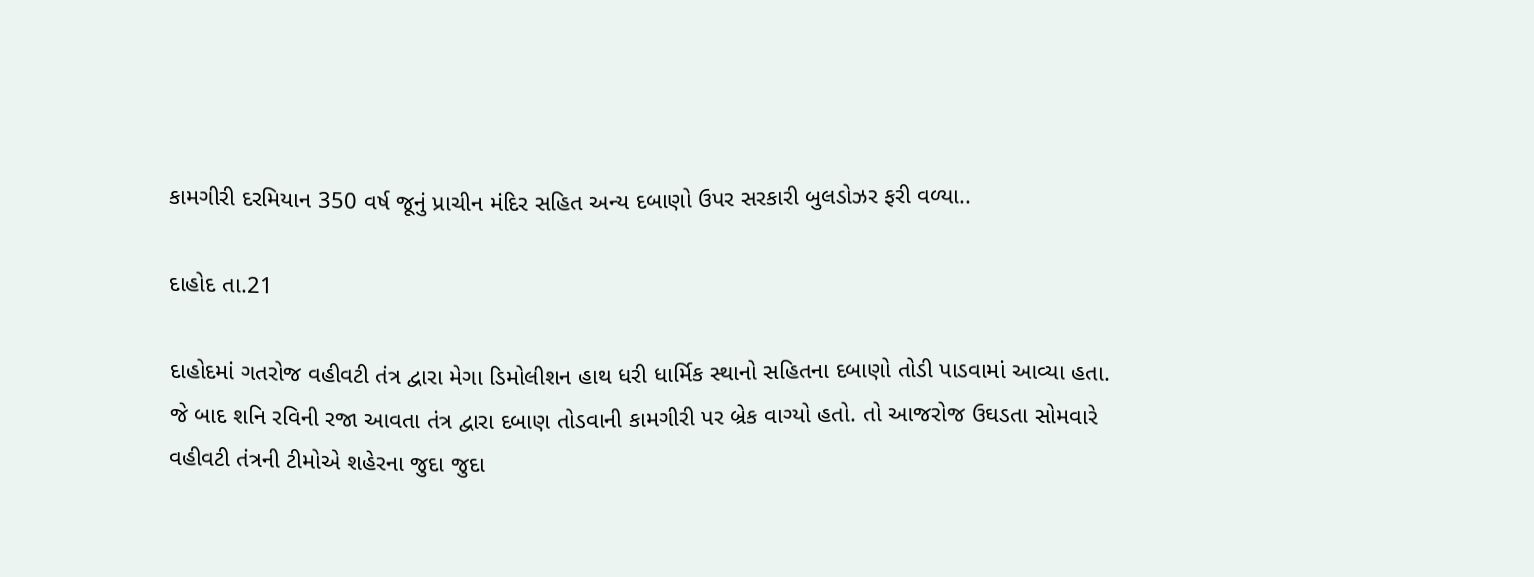કામગીરી દરમિયાન 350 વર્ષ જૂનું પ્રાચીન મંદિર સહિત અન્ય દબાણો ઉપર સરકારી બુલડોઝર ફરી વળ્યા..

દાહોદ તા.21

દાહોદમાં ગતરોજ વહીવટી તંત્ર દ્વારા મેગા ડિમોલીશન હાથ ધરી ધાર્મિક સ્થાનો સહિતના દબાણો તોડી પાડવામાં આવ્યા હતા. જે બાદ શનિ રવિની રજા આવતા તંત્ર દ્વારા દબાણ તોડવાની કામગીરી પર બ્રેક વાગ્યો હતો. તો આજરોજ ઉઘડતા સોમવારે વહીવટી તંત્રની ટીમોએ શહેરના જુદા જુદા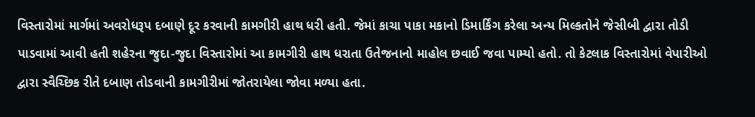વિસ્તારોમાં માર્ગમાં અવરોધરૂપ દબાણે દૂર કરવાની કામગીરી હાથ ધરી હતી. જેમાં કાચા પાકા મકાનો ડિમાર્કિંગ કરેલા અન્ય મિલ્કતોને જેસીબી દ્વારા તોડી પાડવામાં આવી હતી શહેરના જુદા-જુદા વિસ્તારોમાં આ કામગીરી હાથ ધરાતા ઉતેજનાનો માહોલ છવાઈ જવા પામ્યો હતો. તો કેટલાક વિસ્તારોમાં વેપારીઓ દ્વારા સ્વૈચ્છિક રીતે દબાણ તોડવાની કામગીરીમાં જોતરાયેલા જોવા મળ્યા હતા.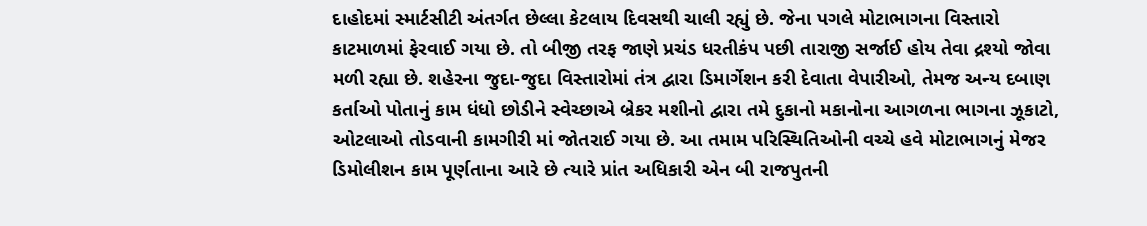દાહોદમાં સ્માર્ટસીટી અંતર્ગત છેલ્લા કેટલાય દિવસથી ચાલી રહ્યું છે. જેના પગલે મોટાભાગના વિસ્તારો કાટમાળમાં ફેરવાઈ ગયા છે. તો બીજી તરફ જાણે પ્રચંડ ધરતીકંપ પછી તારાજી સર્જાઈ હોય તેવા દ્રશ્યો જોવા મળી રહ્યા છે. શહેરના જુદા-જુદા વિસ્તારોમાં તંત્ર દ્વારા ડિમાર્ગેશન કરી દેવાતા વેપારીઓ, તેમજ અન્ય દબાણ કર્તાઓ પોતાનું કામ ધંધો છોડીને સ્વેચ્છાએ બ્રેકર મશીનો દ્વારા તમે દુકાનો મકાનોના આગળના ભાગના ઝૂકાટો, ઓટલાઓ તોડવાની કામગીરી માં જોતરાઈ ગયા છે. આ તમામ પરિસ્થિતિઓની વચ્ચે હવે મોટાભાગનું મેજર ડિમોલીશન કામ પૂર્ણતાના આરે છે ત્યારે પ્રાંત અધિકારી એન બી રાજપુતની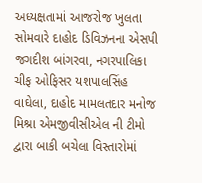અધ્યક્ષતામાં આજરોજ ખુલતા સોમવારે દાહોદ ડિવિઝનના એસપી જગદીશ બાંગરવા, નગરપાલિકા ચીફ ઓફિસર યશપાલસિંહ વાઘેલા, દાહોદ મામલતદાર મનોજ મિશ્રા એમજીવીસીએલ ની ટીમો દ્વારા બાકી બચેલા વિસ્તારોમાં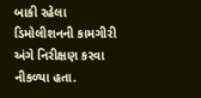બાકી રહેલા ડિમોલીશનની કામગીરી અંગે નિરીક્ષણ કરવા નીકળ્યા હતા.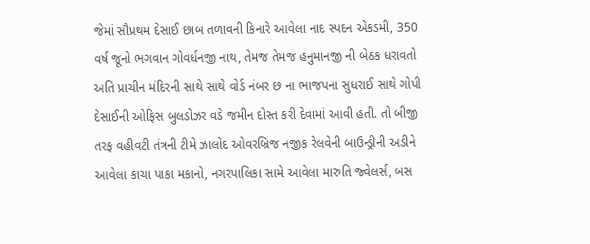જેમાં સૌપ્રથમ દેસાઈ છાબ તળાવની કિનારે આવેલા નાદ સ્પદન એકડમી, 350 વર્ષ જૂનો ભગવાન ગોવર્ધનજી નાથ, તેમજ તેમજ હનુમાનજી ની બેઠક ધરાવતો અતિ પ્રાચીન મંદિરની સાથે સાથે વોર્ડ નંબર છ ના ભાજપના સુધરાઈ સાથે ગોપી દેસાઈની ઓફિસ બુલડોઝર વડે જમીન દોસ્ત કરી દેવામાં આવી હતી. તો બીજી તરફ વહીવટી તંત્રની ટીમે ઝાલોદ ઓવરબ્રિજ નજીક રેલવેની બાઉન્ડ્રીની અડીને આવેલા કાચા પાકા મકાનો, નગરપાલિકા સામે આવેલા મારુતિ જ્વેલર્સ, બસ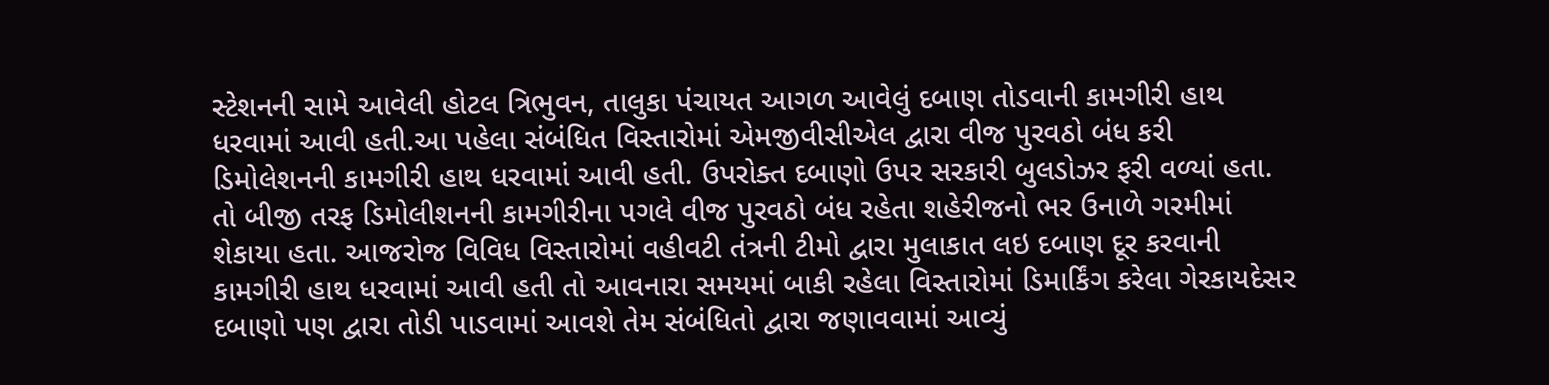સ્ટેશનની સામે આવેલી હોટલ ત્રિભુવન, તાલુકા પંચાયત આગળ આવેલું દબાણ તોડવાની કામગીરી હાથ ધરવામાં આવી હતી.આ પહેલા સંબંધિત વિસ્તારોમાં એમજીવીસીએલ દ્વારા વીજ પુરવઠો બંધ કરી ડિમોલેશનની કામગીરી હાથ ધરવામાં આવી હતી. ઉપરોક્ત દબાણો ઉપર સરકારી બુલડોઝર ફરી વળ્યાં હતા. તો બીજી તરફ ડિમોલીશનની કામગીરીના પગલે વીજ પુરવઠો બંધ રહેતા શહેરીજનો ભર ઉનાળે ગરમીમાં શેકાયા હતા. આજરોજ વિવિધ વિસ્તારોમાં વહીવટી તંત્રની ટીમો દ્વારા મુલાકાત લઇ દબાણ દૂર કરવાની કામગીરી હાથ ધરવામાં આવી હતી તો આવનારા સમયમાં બાકી રહેલા વિસ્તારોમાં ડિમાર્કિંગ કરેલા ગેરકાયદેસર દબાણો પણ દ્વારા તોડી પાડવામાં આવશે તેમ સંબંધિતો દ્વારા જણાવવામાં આવ્યું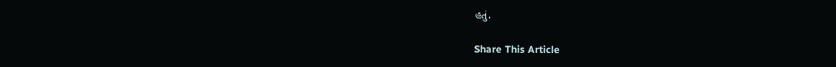હતું.

Share This Article